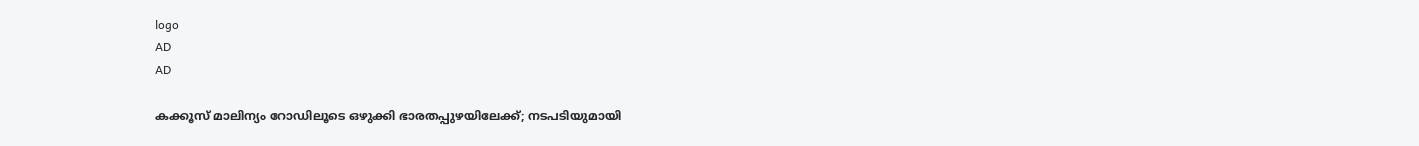logo
AD
AD

കക്കൂസ് മാലിന്യം റോഡിലൂടെ ഒഴുക്കി ഭാരതപ്പുഴയിലേക്ക്; നടപടിയുമായി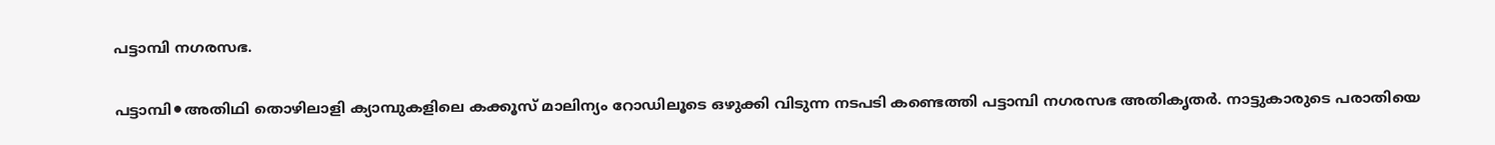പട്ടാമ്പി നഗരസഭ.

പട്ടാമ്പി⚫അതിഥി തൊഴിലാളി ക്യാമ്പുകളിലെ കക്കൂസ് മാലിന്യം റോഡിലൂടെ ഒഴുക്കി വിടുന്ന നടപടി കണ്ടെത്തി പട്ടാമ്പി നഗരസഭ അതികൃതർ. നാട്ടുകാരുടെ പരാതിയെ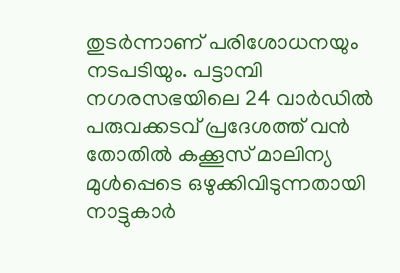തുടർന്നാണ് പരിശോധനയും നടപടിയും. പട്ടാമ്പി നഗരസഭയിലെ 24 വാർഡിൽ പരുവക്കടവ് പ്രദേശത്ത് വൻ തോതിൽ കക്കൂസ് മാലിന്യ മുൾപ്പെടെ ഒഴുക്കിവിടുന്നതായി നാട്ടുകാർ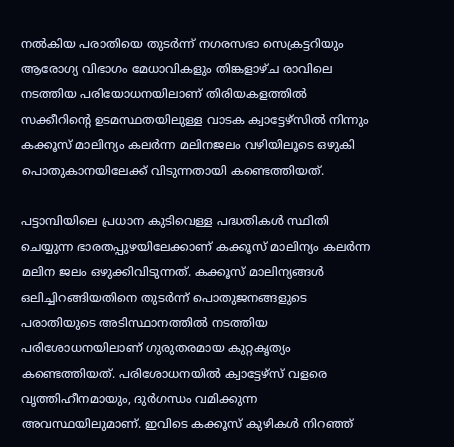നൽകിയ പരാതിയെ തുടർന്ന് നഗരസഭാ സെക്രട്ടറിയും ആരോഗ്യ വിഭാഗം മേധാവികളും തിങ്കളാഴ്ച രാവിലെ നടത്തിയ പരിയോധനയിലാണ് തിരിയകളത്തിൽ സക്കീറിന്റെ ഉടമസ്ഥതയിലുള്ള വാടക ക്വാട്ടേഴ്സിൽ നിന്നും കക്കൂസ് മാലിന്യം കലർന്ന മലിനജലം വഴിയിലൂടെ ഒഴുകി പൊതുകാനയിലേക്ക് വിടുന്നതായി കണ്ടെത്തിയത്.

പട്ടാമ്പിയിലെ പ്രധാന കുടിവെള്ള പദ്ധതികൾ സ്ഥിതി ചെയ്യുന്ന ഭാരതപ്പുഴയിലേക്കാണ് കക്കൂസ് മാലിന്യം കലർന്ന മലിന ജലം ഒഴുക്കിവിടുന്നത്. കക്കൂസ് മാലിന്യങ്ങൾ ഒലിച്ചിറങ്ങിയതിനെ തുടർന്ന് പൊതുജനങ്ങളുടെ പരാതിയുടെ അടിസ്ഥാനത്തിൽ നടത്തിയ പരിശോധനയിലാണ് ഗുരുതരമായ കുറ്റകൃത്യം കണ്ടെത്തിയത്. പരിശോധനയിൽ ക്വാട്ടേഴ്സ് വളരെ വൃത്തിഹീനമായും, ദുർഗന്ധം വമിക്കുന്ന അവസ്ഥയിലുമാണ്. ഇവിടെ കക്കൂസ് കുഴികൾ നിറഞ്ഞ്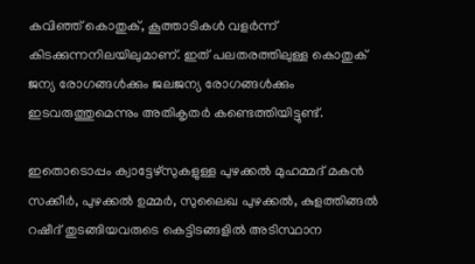കവിഞ്ഞ് കൊതുക്, കൂത്താടികൾ വളർന്ന് കിടക്കുന്നനിലയിലുമാണ്. ഇത് പലതരത്തിലുള്ള കൊതുക്‌ ജന്യ രോഗങ്ങൾക്കും ജലജന്യ രോഗങ്ങൾക്കും ഇടവരുത്തുമെന്നും അതികൃതർ കണ്ടെത്തിയിട്ടുണ്ട്.

ഇതൊടൊപ്പം ക്വാട്ടേഴ്സുകളുള്ള പുഴക്കൽ മുഹമ്മദ് മകൻ സക്കീർ, പുഴക്കൽ ഉമ്മർ, സുലൈഖ പുഴക്കൽ, കുളത്തിങ്ങൽ റഷീദ് തുടങ്ങിയവരുടെ കെട്ടിടങ്ങളിൽ അടിസ്ഥാന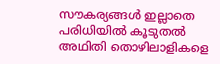സൗകര്യങ്ങൾ ഇല്ലാതെ പരിധിയിൽ കൂടുതൽ അഥിതി തൊഴിലാളികളെ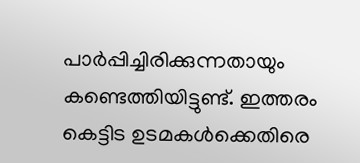പാർപ്പിച്ചിരിക്കുന്നതായും കണ്ടെത്തിയിട്ടുണ്ട്. ഇത്തരം കെട്ടിട ഉടമകൾക്കെതിരെ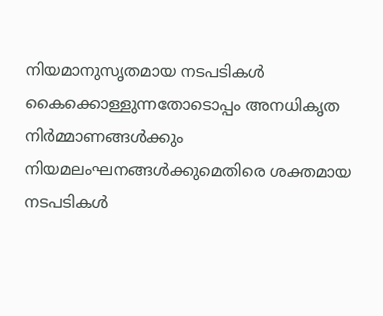നിയമാനുസൃതമായ നടപടികൾ കൈക്കൊള്ളുന്നതോടൊപ്പം അനധികൃത നിർമ്മാണങ്ങൾക്കും നിയമലംഘനങ്ങൾക്കുമെതിരെ ശക്തമായ നടപടികൾ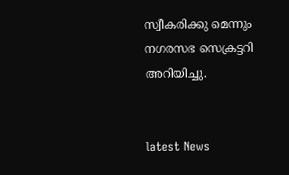സ്വീകരിക്കു മെന്നും നഗരസഭ സെക്രട്ടറി അറിയിച്ചു.


latest News